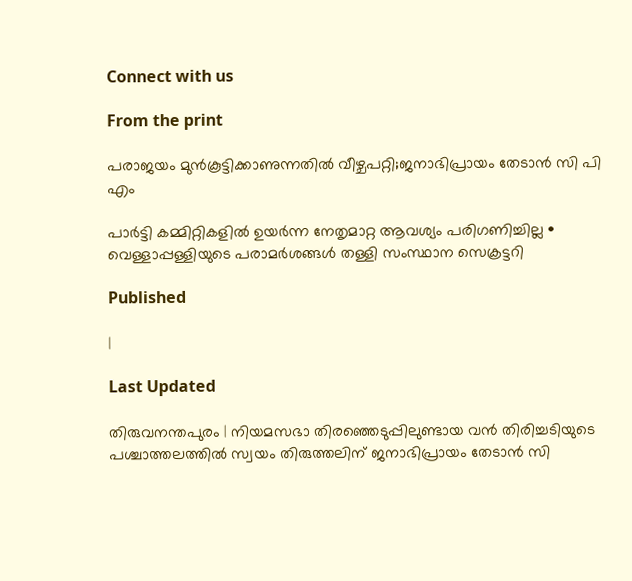Connect with us

From the print

പരാജയം മുൻകൂട്ടിക്കാണുന്നതിൽ വീഴ്ചപറ്റി;ജനാഭിപ്രായം തേടാൻ സി പി എം

പാർട്ടി കമ്മിറ്റികളിൽ ഉയർന്ന നേതൃമാറ്റ ആവശ്യം പരിഗണിച്ചില്ല • വെള്ളാപ്പള്ളിയുടെ പരാമർശങ്ങൾ തള്ളി സംസ്ഥാന സെക്രട്ടറി

Published

|

Last Updated

തിരുവനന്തപുരം | നിയമസഭാ തിരഞ്ഞെടുപ്പിലുണ്ടായ വൻ തിരിച്ചടിയുടെ പശ്ചാത്തലത്തിൽ സ്വയം തിരുത്തലിന് ജനാഭിപ്രായം തേടാൻ സി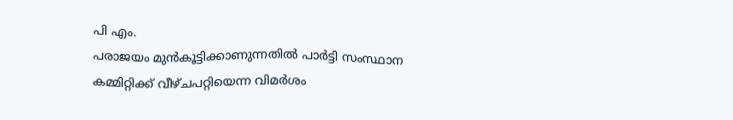പി എം.
പരാജയം മുൻകൂട്ടിക്കാണുന്നതിൽ പാർട്ടി സംസ്ഥാന കമ്മിറ്റിക്ക് വീഴ്ചപറ്റിയെന്ന വിമർശം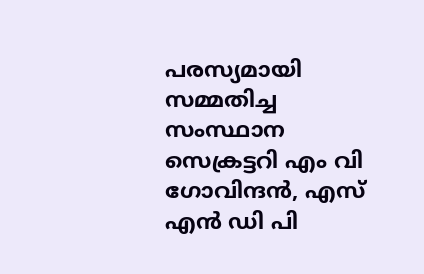പരസ്യമായി സമ്മതിച്ച സംസ്ഥാന സെക്രട്ടറി എം വി ഗോവിന്ദൻ, എസ് എൻ ഡി പി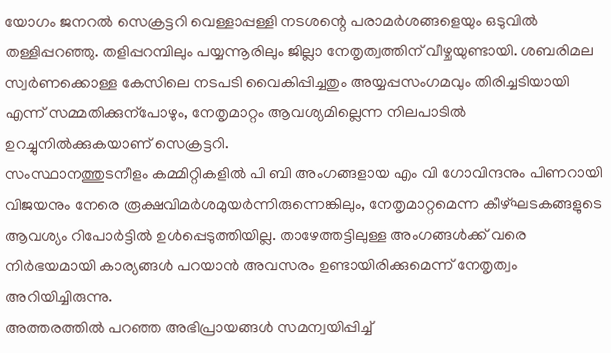യോഗം ജനറൽ സെക്രട്ടറി വെള്ളാപ്പള്ളി നടശന്റെ പരാമർശങ്ങളെയും ഒടുവിൽ തള്ളിപ്പറഞ്ഞു. തളിപ്പറമ്പിലും പയ്യന്നൂരിലും ജില്ലാ നേതൃത്വത്തിന് വീഴ്ചയുണ്ടായി. ശബരിമല സ്വർണക്കൊള്ള കേസിലെ നടപടി വൈകിപ്പിച്ചതും അയ്യപ്പസംഗമവും തിരിച്ചടിയായി എന്ന് സമ്മതിക്കുന്പോഴും, നേതൃമാറ്റം ആവശ്യമില്ലെന്ന നിലപാടിൽ ഉറച്ചുനിൽക്കുകയാണ് സെക്രട്ടറി.
സംസ്ഥാനത്തുടനീളം കമ്മിറ്റികളിൽ പി ബി അംഗങ്ങളായ എം വി ഗോവിന്ദനും പിണറായി വിജയനും നേരെ രൂക്ഷവിമർശമുയർന്നിരുന്നെങ്കിലും, നേതൃമാറ്റമെന്ന കീഴ്ഘടകങ്ങളുടെ ആവശ്യം റിപോർട്ടിൽ ഉൾപ്പെടുത്തിയില്ല. താഴേത്തട്ടിലുള്ള അംഗങ്ങൾക്ക് വരെ നിർഭയമായി കാര്യങ്ങൾ പറയാൻ അവസരം ഉണ്ടായിരിക്കുമെന്ന് നേതൃത്വം അറിയിച്ചിരുന്നു.
അത്തരത്തിൽ പറഞ്ഞ അഭിപ്രായങ്ങൾ സമന്വയിപ്പിച്ച്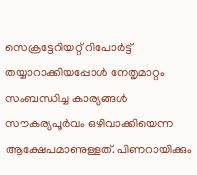സെക്രട്ടേറിയറ്റ് റിപോർട്ട് തയ്യാറാക്കിയപ്പോൾ നേതൃമാറ്റം സംബന്ധിച്ച കാര്യങ്ങൾ സൗകര്യപൂർവം ഒഴിവാക്കിയെന്ന ആക്ഷേപമാണുള്ളത്. പിണറായിക്കും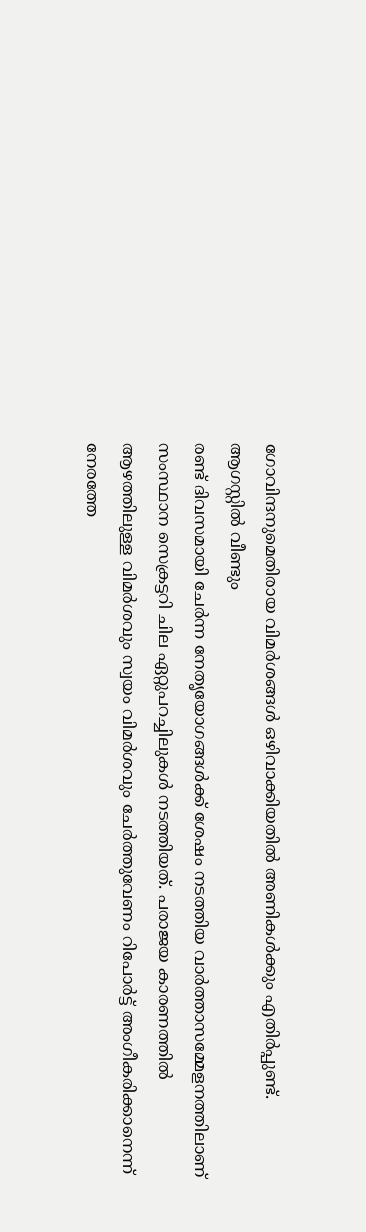ഗോവിന്ദനുമെതിരായ വിമർശങ്ങൾ ഒഴിവാക്കിയതിൽ അണികൾക്കും എതിർപ്പുണ്ട്.
ആഗസ്റ്റിൽ വീണ്ടും
രണ്ട് ദിവസമായി ചേർന്ന നേതൃയോഗങ്ങൾക്ക് ശേഷം നടത്തിയ വാർത്താസമ്മേളനത്തിലാണ് സംസ്ഥാന സെക്രട്ടറി ചില ഏറ്റുപറച്ചിലുകൾ നടത്തിയത്. പരാജയ കാരണത്തിൽ ആഴത്തിലുള്ള വിമർശവും സ്വയം വിമർശവും ചേർത്തുവേണം റിപോർട്ട് അംഗീകരിക്കാനെന്ന് നേരത്തേ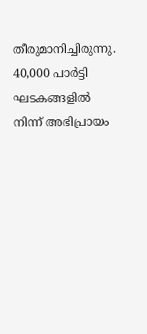തീരുമാനിച്ചിരുന്നു. 40,000 പാർട്ടി ഘടകങ്ങളിൽ നിന്ന് അഭിപ്രായം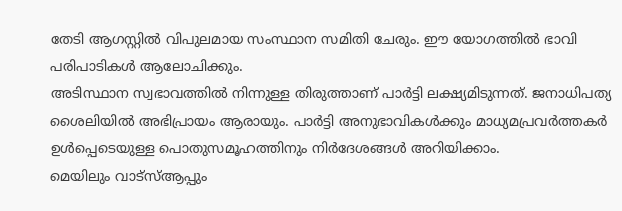തേടി ആഗസ്റ്റിൽ വിപുലമായ സംസ്ഥാന സമിതി ചേരും. ഈ യോഗത്തിൽ ഭാവി പരിപാടികൾ ആലോചിക്കും.
അടിസ്ഥാന സ്വഭാവത്തിൽ നിന്നുള്ള തിരുത്താണ് പാർട്ടി ലക്ഷ്യമിടുന്നത്. ജനാധിപത്യ ശൈലിയിൽ അഭിപ്രായം ആരായും. പാർട്ടി അനുഭാവികൾക്കും മാധ്യമപ്രവർത്തകർ ഉൾപ്പെടെയുള്ള പൊതുസമൂഹത്തിനും നിർദേശങ്ങൾ അറിയിക്കാം.
മെയിലും വാട്സ്ആപ്പും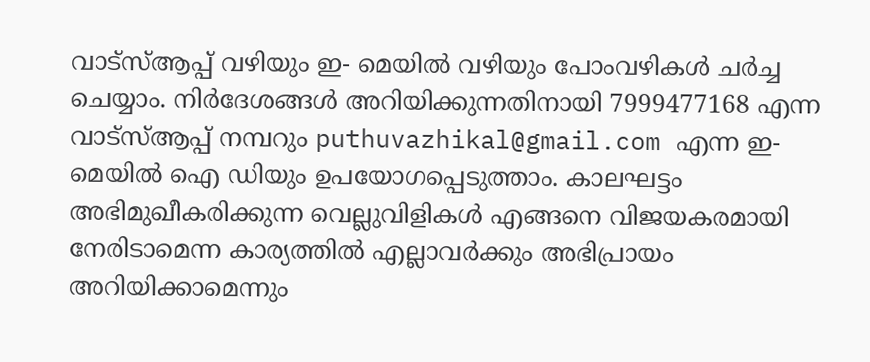വാട്‌സ്ആപ്പ് വഴിയും ഇ- മെയിൽ വഴിയും പോംവഴികൾ ചർച്ച ചെയ്യാം. നിർദേശങ്ങൾ അറിയിക്കുന്നതിനായി 7999477168 എന്ന വാട്‌സ്ആപ്പ് നമ്പറും puthuvazhikal@gmail.com എന്ന ഇ- മെയിൽ ഐ ഡിയും ഉപയോഗപ്പെടുത്താം. കാലഘട്ടം അഭിമുഖീകരിക്കുന്ന വെല്ലുവിളികൾ എങ്ങനെ വിജയകരമായി നേരിടാമെന്ന കാര്യത്തിൽ എല്ലാവർക്കും അഭിപ്രായം അറിയിക്കാമെന്നും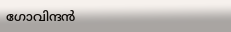ഗോവിന്ദൻ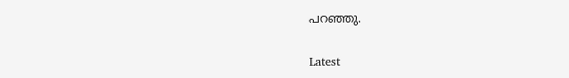പറഞ്ഞു.

Latest